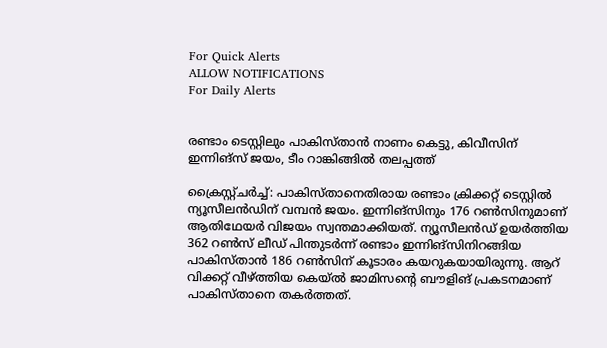For Quick Alerts
ALLOW NOTIFICATIONS
For Daily Alerts


രണ്ടാം ടെസ്റ്റിലും പാകിസ്താന്‍ നാണം കെട്ടു, കിവീസിന് ഇന്നിങ്‌സ് ജയം, ടീം റാങ്കിങ്ങില്‍ തലപ്പത്ത്

ക്രൈസ്റ്റ്ചര്‍ച്ച്: പാകിസ്താനെതിരായ രണ്ടാം ക്രിക്കറ്റ് ടെസ്റ്റില്‍ ന്യൂസീലന്‍ഡിന് വമ്പന്‍ ജയം. ഇന്നിങ്‌സിനും 176 റണ്‍സിനുമാണ് ആതിഥേയര്‍ വിജയം സ്വന്തമാക്കിയത്. ന്യൂസീലന്‍ഡ് ഉയര്‍ത്തിയ 362 റണ്‍സ് ലീഡ് പിന്തുടര്‍ന്ന് രണ്ടാം ഇന്നിങ്‌സിനിറങ്ങിയ പാകിസ്താന്‍ 186 റണ്‍സിന് കൂടാരം കയറുകയായിരുന്നു. ആറ് വിക്കറ്റ് വീഴ്ത്തിയ കെയ്ല്‍ ജാമിസന്റെ ബൗളിങ് പ്രകടനമാണ് പാകിസ്താനെ തകര്‍ത്തത്.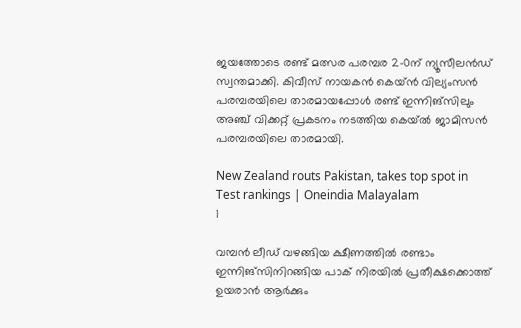ജയത്തോടെ രണ്ട് മത്സര പരമ്പര 2-0ന് ന്യൂസീലന്‍ഡ് സ്വന്തമാക്കി. കിവീസ് നായകന്‍ കെയ്ന്‍ വില്യംസന്‍ പരമ്പരയിലെ താരമായപ്പോള്‍ രണ്ട് ഇന്നിങ്‌സിലും അഞ്ച് വിക്കറ്റ് പ്രകടനം നടത്തിയ കെയ്ല്‍ ജാമിസന്‍ പരമ്പരയിലെ താരമായി.

New Zealand routs Pakistan, takes top spot in Test rankings | Oneindia Malayalam
1

വമ്പന്‍ ലീഡ് വഴങ്ങിയ ക്ഷീണത്തില്‍ രണ്ടാം ഇന്നിങ്‌സിനിറങ്ങിയ പാക് നിരയില്‍ പ്രതീക്ഷക്കൊത്ത് ഉയരാന്‍ ആര്‍ക്കും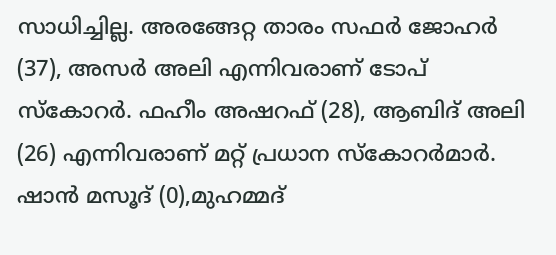സാധിച്ചില്ല. അരങ്ങേറ്റ താരം സഫര്‍ ജോഹര്‍ (37), അസര്‍ അലി എന്നിവരാണ് ടോപ് സ്‌കോറര്‍. ഫഹീം അഷറഫ് (28), ആബിദ് അലി (26) എന്നിവരാണ് മറ്റ് പ്രധാന സ്‌കോറര്‍മാര്‍. ഷാന്‍ മസൂദ് (0),മുഹമ്മദ്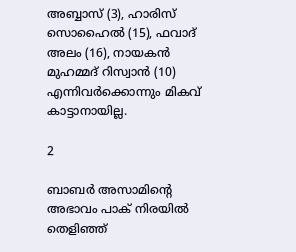അബ്ബാസ് (3), ഹാരിസ് സൊഹൈല്‍ (15), ഫവാദ് അലം (16), നായകന്‍ മുഹമ്മദ് റിസ്വാന്‍ (10) എന്നിവര്‍ക്കൊന്നും മികവ് കാട്ടാനായില്ല.

2

ബാബര്‍ അസാമിന്റെ അഭാവം പാക് നിരയില്‍ തെളിഞ്ഞ്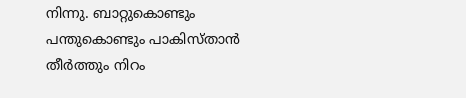നിന്നു. ബാറ്റുകൊണ്ടും പന്തുകൊണ്ടും പാകിസ്താന്‍ തീര്‍ത്തും നിറം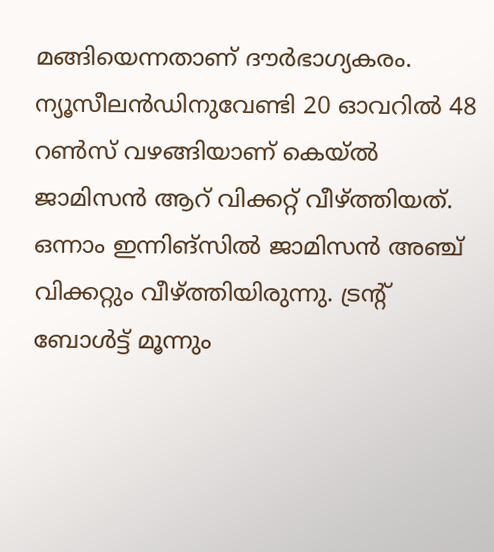മങ്ങിയെന്നതാണ് ദൗര്‍ഭാഗ്യകരം. ന്യൂസീലന്‍ഡിനുവേണ്ടി 20 ഓവറില്‍ 48 റണ്‍സ് വഴങ്ങിയാണ് കെയ്ല്‍ ജാമിസന്‍ ആറ് വിക്കറ്റ് വീഴ്ത്തിയത്. ഒന്നാം ഇന്നിങ്‌സില്‍ ജാമിസന്‍ അഞ്ച് വിക്കറ്റും വീഴ്ത്തിയിരുന്നു. ട്രന്റ് ബോള്‍ട്ട് മൂന്നും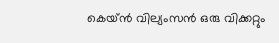കെയ്ന്‍ വില്യംസന്‍ ഒരു വിക്കറ്റും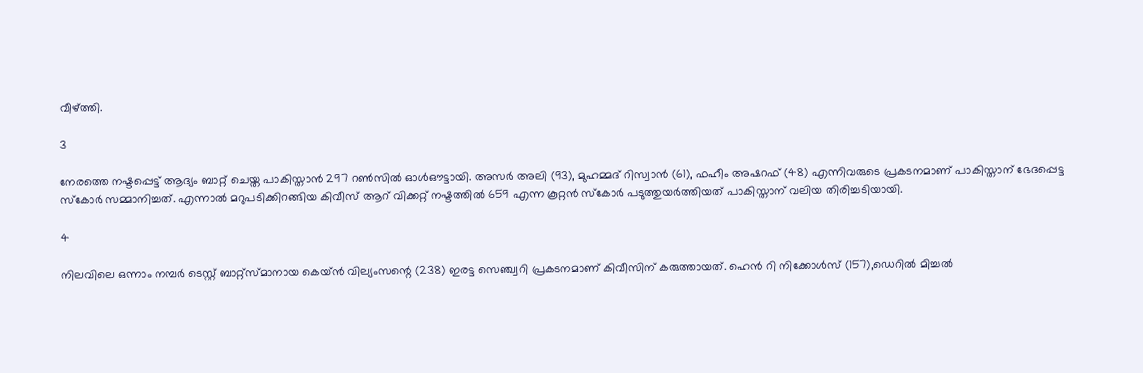വീഴ്ത്തി.

3

നേരത്തെ നഷ്ടപ്പെട്ട് ആദ്യം ബാറ്റ് ചെയ്ത പാകിസ്താന്‍ 297 റണ്‍സില്‍ ഓള്‍ഔട്ടായി. അസര്‍ അലി (93), മുഹമ്മദ് റിസ്വാന്‍ (61), ഫഹീം അഷറഫ് (48) എന്നിവരുടെ പ്രകടനമാണ് പാകിസ്താന് ഭേദപ്പെട്ട സ്‌കോര്‍ സമ്മാനിച്ചത്. എന്നാല്‍ മറുപടിക്കിറങ്ങിയ കിവീസ് ആറ് വിക്കറ്റ് നഷ്ടത്തില്‍ 659 എന്ന കൂറ്റന്‍ സ്‌കോര്‍ പടുത്തുയര്‍ത്തിയത് പാകിസ്താന് വലിയ തിരിച്ചടിയായി.

4

നിലവിലെ ഒന്നാം നമ്പര്‍ ടെസ്റ്റ് ബാറ്റ്‌സ്മാനായ കെയ്ന്‍ വില്യംസന്റെ (238) ഇരട്ട സെഞ്ച്വറി പ്രകടനമാണ് കിവീസിന് കരുത്തായത്. ഹെന്‍ റി നിക്കോള്‍സ് (157),ഡെറില്‍ മിച്ചല്‍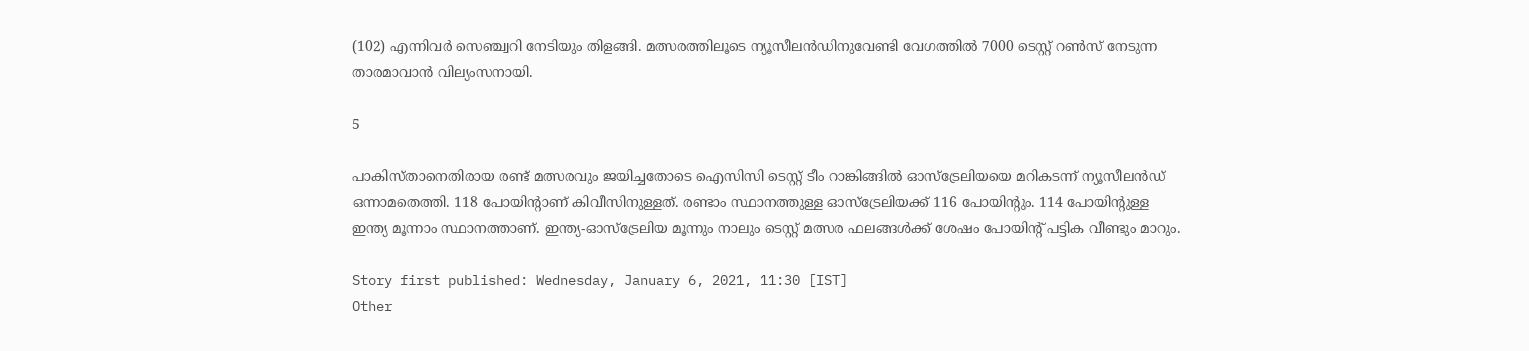(102) എന്നിവര്‍ സെഞ്ച്വറി നേടിയും തിളങ്ങി. മത്സരത്തിലൂടെ ന്യൂസീലന്‍ഡിനുവേണ്ടി വേഗത്തില്‍ 7000 ടെസ്റ്റ് റണ്‍സ് നേടുന്ന താരമാവാന്‍ വില്യംസനായി.

5

പാകിസ്താനെതിരായ രണ്ട് മത്സരവും ജയിച്ചതോടെ ഐസിസി ടെസ്റ്റ് ടീം റാങ്കിങ്ങില്‍ ഓസ്‌ട്രേലിയയെ മറികടന്ന് ന്യൂസീലന്‍ഡ് ഒന്നാമതെത്തി. 118 പോയിന്റാണ് കിവീസിനുള്ളത്. രണ്ടാം സ്ഥാനത്തുള്ള ഓസ്‌ട്രേലിയക്ക് 116 പോയിന്റും. 114 പോയിന്റുള്ള ഇന്ത്യ മൂന്നാം സ്ഥാനത്താണ്. ഇന്ത്യ-ഓസ്‌ട്രേലിയ മൂന്നും നാലും ടെസ്റ്റ് മത്സര ഫലങ്ങള്‍ക്ക് ശേഷം പോയിന്റ് പട്ടിക വീണ്ടും മാറും.

Story first published: Wednesday, January 6, 2021, 11:30 [IST]
Other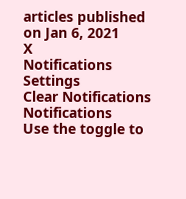articles published on Jan 6, 2021
X
Notifications
Settings
Clear Notifications
Notifications
Use the toggle to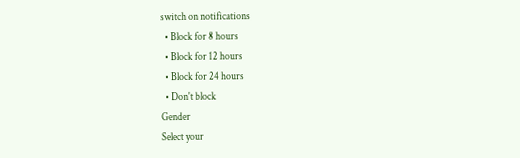switch on notifications
  • Block for 8 hours
  • Block for 12 hours
  • Block for 24 hours
  • Don't block
Gender
Select your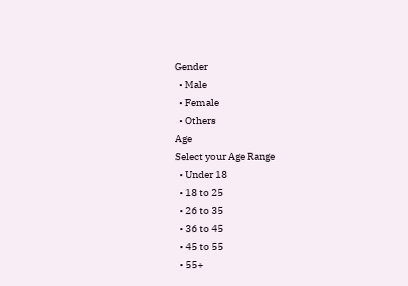Gender
  • Male
  • Female
  • Others
Age
Select your Age Range
  • Under 18
  • 18 to 25
  • 26 to 35
  • 36 to 45
  • 45 to 55
  • 55+